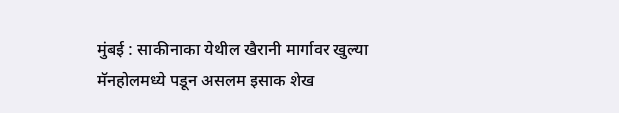मुंबई : साकीनाका येथील खैरानी मार्गावर खुल्या मॅनहोलमध्ये पडून असलम इसाक शेख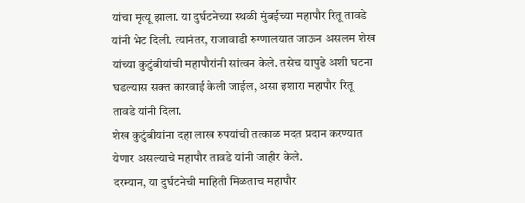यांचा मृत्यू झाला. या दुर्घटनेच्या स्थळी मुंबईच्या महापौर रितू तावडे यांनी भेट दिली. त्यानंतर, राजावाडी रुग्णालयात जाऊन असलम शेख यांच्या कुटुंबीयांची महापौरांनी सांत्वन केले. तसेच यापुढे अशी घटना घडल्यास सक्त कारवाई केली जाईल, असा इशारा महापौर रितू तावडे यांनी दिला.
शेख कुटुंबीयांना दहा लाख रुपयांची तत्काळ मदत प्रदान करण्यात येणार असल्याचे महापौर तावडे यांनी जाहीर केले.
दरम्यान, या दुर्घटनेची माहिती मिळताच महापौर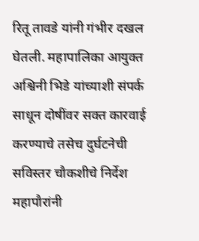रितू तावडे यांनी गंभीर दखल घेतली. महापालिका आयुक्त अश्विनी भिडे यांच्याशी संपर्क साधून दोषींवर सक्त कारवाई करण्याचे तसेच दुर्घटनेची सविस्तर चौकशीचे निर्देश महापौरांनी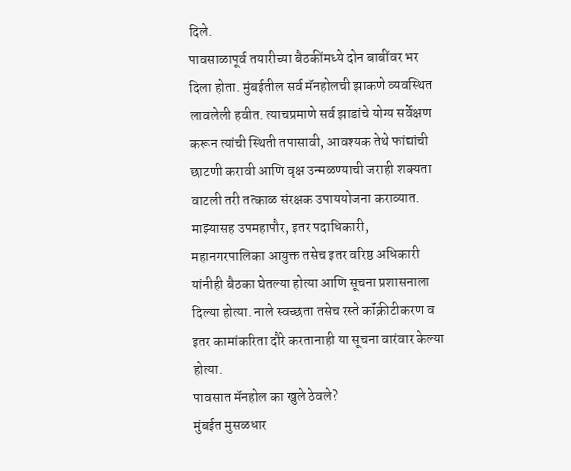दिले.
पावसाळापूर्व तयारीच्या बैठकींमध्ये दोन बाबींवर भर दिला होता. मुंबईतील सर्व मॅनहोलची झाकणे व्यवस्थित लावलेली हवीत. त्याचप्रमाणे सर्व झाडांचे योग्य सर्वेक्षण करून त्यांची स्थिती तपासावी, आवश्यक तेथे फांद्यांची छाटणी करावी आणि वृक्ष उन्मळण्याची जराही शक्यता वाटली तरी तत्काळ संरक्षक उपाययोजना कराव्यात. माझ्यासह उपमहापौर, इतर पदाधिकारी, महानगरपालिका आयुक्त तसेच इतर वरिष्ठ अधिकारी यांनीही बैठका घेतल्या होत्या आणि सूचना प्रशासनाला दिल्या होत्या. नाले स्वच्छता तसेच रस्ते कॉंक्रीटीकरण व इतर कामांकरिता दौरे करतानाही या सूचना वारंवार केल्या होत्या.
पावसात मॅनहोल का खुले ठेवले?
मुंबईत मुसळधार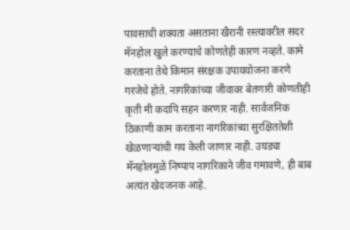पावसाची शक्यता असताना खैरानी रस्त्यावरील सदर मॅनहोल खुले करण्याचे कोणतेही कारण नव्हते. कामे करताना तेथे किमान संरक्षक उपाययोजना करणे गरजेचे होते. नागरिकांच्या जीवावर बेतणारी कोणतीही कृती मी कदापि सहन करणार नाही. सार्वजनिक ठिकाणी काम करताना नागरिकांच्या सुरक्षिततेशी खेळणाऱ्यांची गय केली जाणार नाही. उघड्या मॅनहोलमुळे निष्पाप नागरिकाने जीव गमावणे, ही बाब अत्यंत खेदजनक आहे.